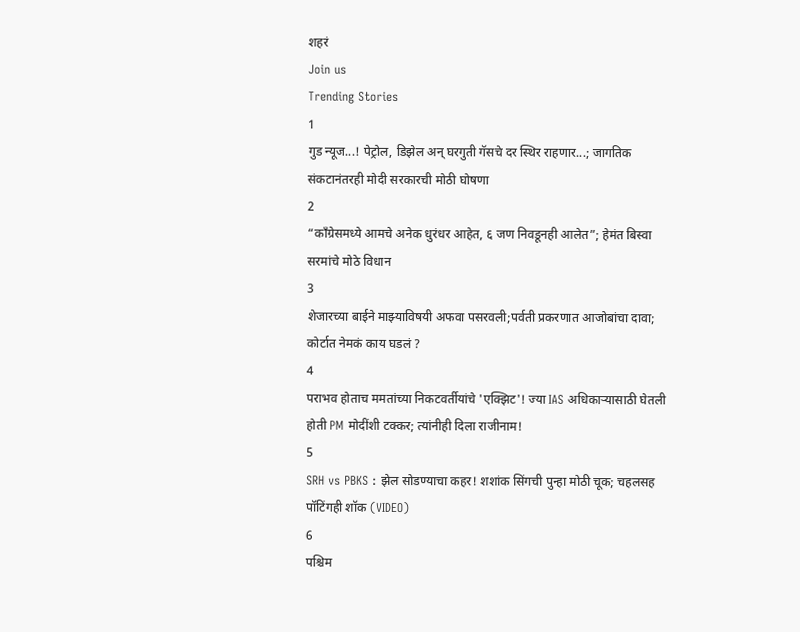शहरं
Join us
Trending Stories
1
गुड न्यूज...! पेट्रोल, डिझेल अन् घरगुती गॅसचे दर स्थिर राहणार...; जागतिक संकटानंतरही मोदी सरकारची मोठी घोषणा
2
“काँग्रेसमध्ये आमचे अनेक धुरंधर आहेत, ६ जण निवडूनही आलेत”; हेमंत बिस्वा सरमांचे मोठे विधान
3
शेजारच्या बाईने माझ्याविषयी अफवा पसरवली;पर्वती प्रकरणात आजोबांचा दावा; कोर्टात नेमकं काय घडलं ?
4
पराभव होताच ममतांच्या निकटवर्तीयांचे 'एक्झिट'! ज्या IAS अधिकाऱ्यासाठी घेतली होती PM मोदींशी टक्कर; त्यांनीही दिला राजीनाम!
5
SRH vs PBKS : झेल सोडण्याचा कहर! शशांक सिंगची पुन्हा मोठी चूक; चहलसह पॉटिंगही शॉक (VIDEO)
6
पश्चिम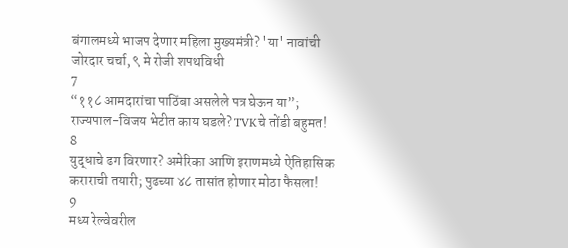बंगालमध्ये भाजप देणार महिला मुख्यमंत्री? 'या' नावांची जोरदार चर्चा, ९ मे रोजी शपथविधी
7
“११८ आमदारांचा पाठिंबा असलेले पत्र घेऊन या”; राज्यपाल-विजय भेटीत काय घडले? TVKचे तोंडी बहुमत!
8
युद्धाचे ढग विरणार? अमेरिका आणि इराणमध्ये ऐतिहासिक कराराची तयारी; पुढच्या ४८ तासांत होणार मोठा फैसला!
9
मध्य रेल्वेवरील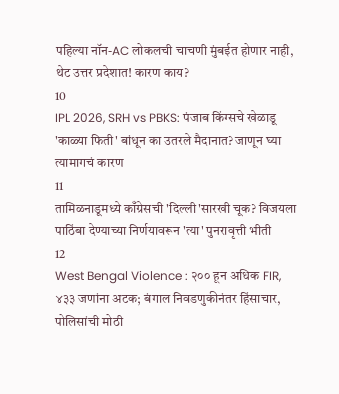पहिल्या नॉन-AC लोकलची चाचणी मुंबईत होणार नाही, थेट उत्तर प्रदेशात! कारण काय?
10
IPL 2026, SRH vs PBKS: पंजाब किंग्सचे खेळाडू 'काळ्या फिती' बांधून का उतरले मैदानात? जाणून घ्या त्यामागचं कारण
11
तामिळनाडूमध्ये काँग्रेसची 'दिल्ली'सारखी चूक? विजयला पाठिंबा देण्याच्या निर्णयावरून 'त्या' पुनरावृत्ती भीती
12
West Bengal Violence : २०० हून अधिक FIR, ४३३ जणांना अटक; बंगाल निवडणुकीनंतर हिंसाचार, पोलिसांची मोठी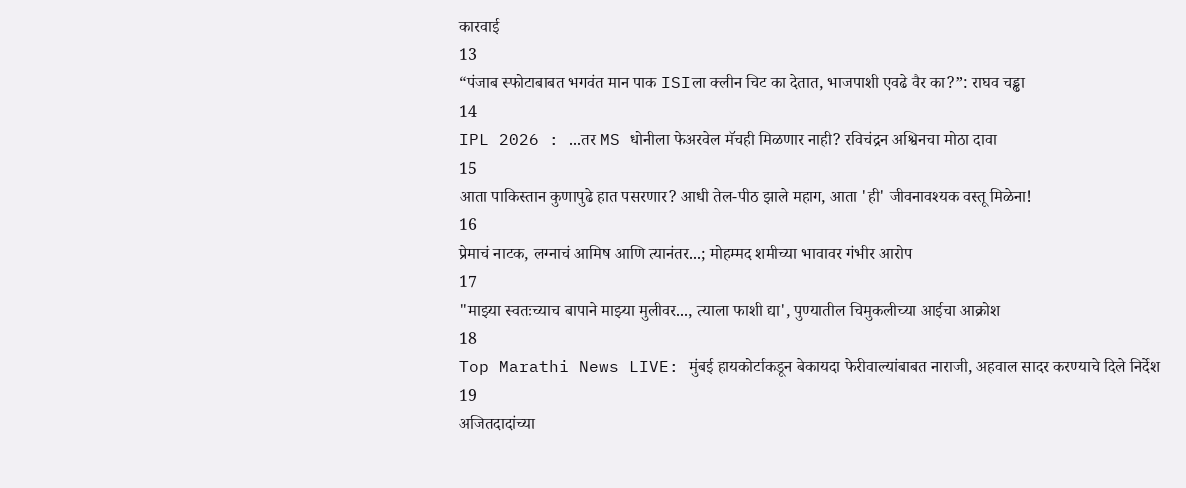कारवाई
13
“पंजाब स्फोटाबाबत भगवंत मान पाक ISIला क्लीन चिट का देतात, भाजपाशी एवढे वैर का?”: राघव चड्ढा
14
IPL 2026 : ...तर MS धोनीला फेअरवेल मॅचही मिळणार नाही? रविचंद्रन अश्विनचा मोठा दावा
15
आता पाकिस्तान कुणापुढे हात पसरणार? आधी तेल-पीठ झाले महाग, आता 'ही' जीवनावश्यक वस्तू मिळेना!
16
प्रेमाचं नाटक, लग्नाचं आमिष आणि त्यानंतर...; मोहम्मद शमीच्या भावावर गंभीर आरोप
17
"माझ्या स्वतःच्याच बापाने माझ्या मुलीवर..., त्याला फाशी द्या', पुण्यातील चिमुकलीच्या आईचा आक्रोश
18
Top Marathi News LIVE: मुंबई हायकोर्टाकडून बेकायदा फेरीवाल्यांबाबत नाराजी, अहवाल सादर करण्याचे दिले निर्देश
19
अजितदादांच्या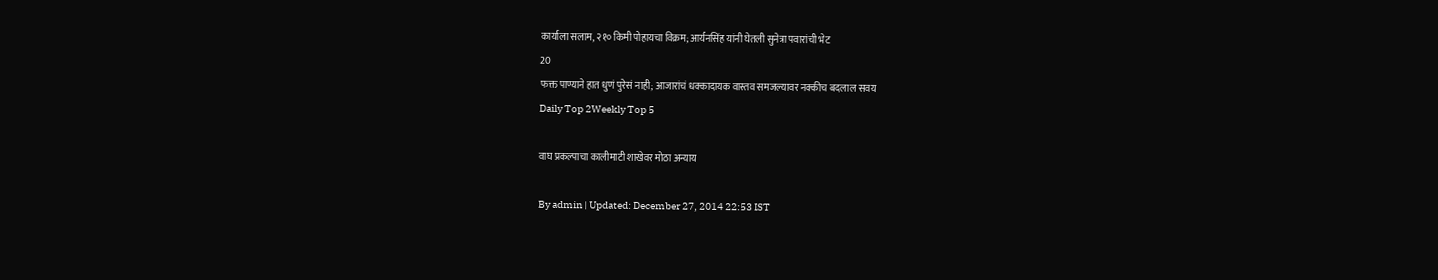कार्याला सलाम, २१० किमी पोहायचा विक्रम; आर्यनसिंह यांनी घेतली सुनेत्रा पवारांची भेट
20
फक्त पाण्याने हात धुणं पुरेसं नाही; आजारांचं धक्कादायक वास्तव समजल्यावर नक्कीच बदलाल सवय
Daily Top 2Weekly Top 5

वाघ प्रकल्पाचा कालीमाटी शाखेवर मोठा अन्याय

By admin | Updated: December 27, 2014 22:53 IST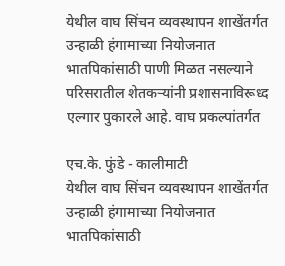येथील वाघ सिंचन व्यवस्थापन शाखेंतर्गत उन्हाळी हंगामाच्या नियोजनात भातपिकांसाठी पाणी मिळत नसल्याने परिसरातील शेतकऱ्यांनी प्रशासनाविरूध्द एल्गार पुकारले आहे. वाघ प्रकल्पांतर्गत

एच.के. फुंडे - कालीमाटी
येथील वाघ सिंचन व्यवस्थापन शाखेंतर्गत उन्हाळी हंगामाच्या नियोजनात भातपिकांसाठी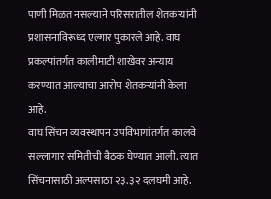पाणी मिळत नसल्याने परिसरातील शेतकऱ्यांनी प्रशासनाविरूध्द एल्गार पुकारले आहे. वाघ प्रकल्पांतर्गत कालीमाटी शाखेवर अन्याय करण्यात आल्याचा आरोप शेतकऱ्यांनी केला आहे.
वाघ सिंचन व्यवस्थापन उपविभागांतर्गत कालवे सल्लागार समितीची बैठक घेण्यात आली. त्यात सिंचनासाठी अल्पसाठा २३.३२ दलघमी आहे.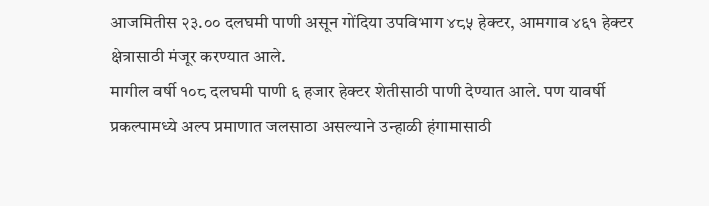आजमितीस २३.०० दलघमी पाणी असून गोंदिया उपविभाग ४८५ हेक्टर, आमगाव ४६१ हेक्टर क्षेत्रासाठी मंजूर करण्यात आले.
मागील वर्षी १०८ दलघमी पाणी ६ हजार हेक्टर शेतीसाठी पाणी देण्यात आले. पण यावर्षी प्रकल्पामध्ये अल्प प्रमाणात जलसाठा असल्याने उन्हाळी हंगामासाठी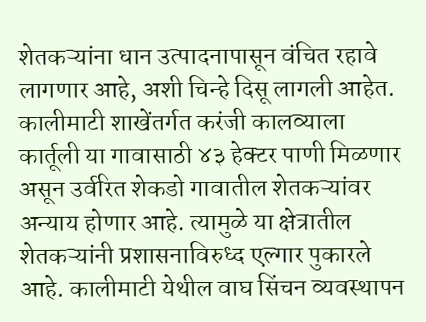शेतकऱ्यांना धान उत्पादनापासून वंचित रहावे लागणार आहे, अशी चिन्हे दिसू लागली आहेत.
कालीमाटी शाखेंतर्गत करंजी कालव्याला कार्तूली या गावासाठी ४३ हेक्टर पाणी मिळणार असून उर्वरित शेकडो गावातील शेतकऱ्यांवर अन्याय होणार आहे. त्यामुळे या क्षेत्रातील शेतकऱ्यांनी प्रशासनाविरुध्द एल्गार पुकारले आहे. कालीमाटी येथील वाघ सिंचन व्यवस्थापन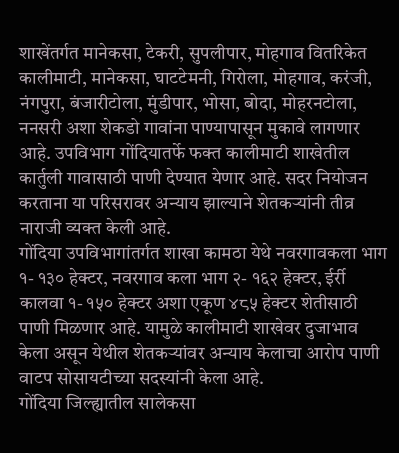शाखेंतर्गत मानेकसा, टेकरी, सुपलीपार, मोहगाव वितरिकेत कालीमाटी, मानेकसा, घाटटेमनी, गिरोला, मोहगाव, करंजी, नंगपुरा, बंजारीटोला, मुंडीपार, भोसा, बोदा, मोहरनटोला, ननसरी अशा शेकडो गावांना पाण्यापासून मुकावे लागणार आहे. उपविभाग गोंदियातर्फे फक्त कालीमाटी शाखेतील कार्तुली गावासाठी पाणी देण्यात येणार आहे. सदर नियोजन करताना या परिसरावर अन्याय झाल्याने शेतकऱ्यांनी तीव्र नाराजी व्यक्त केली आहे.
गोंदिया उपविभागांतर्गत शाखा कामठा येथे नवरगावकला भाग १- १३० हेक्टर, नवरगाव कला भाग २- १६२ हेक्टर, ईर्री कालवा १- १५० हेक्टर अशा एकूण ४८५ हेक्टर शेतीसाठी पाणी मिळणार आहे. यामुळे कालीमाटी शाखेवर दुजाभाव केला असून येथील शेतकऱ्यांवर अन्याय केलाचा आरोप पाणी वाटप सोसायटीच्या सदस्यांनी केला आहे.
गोंदिया जिल्ह्यातील सालेकसा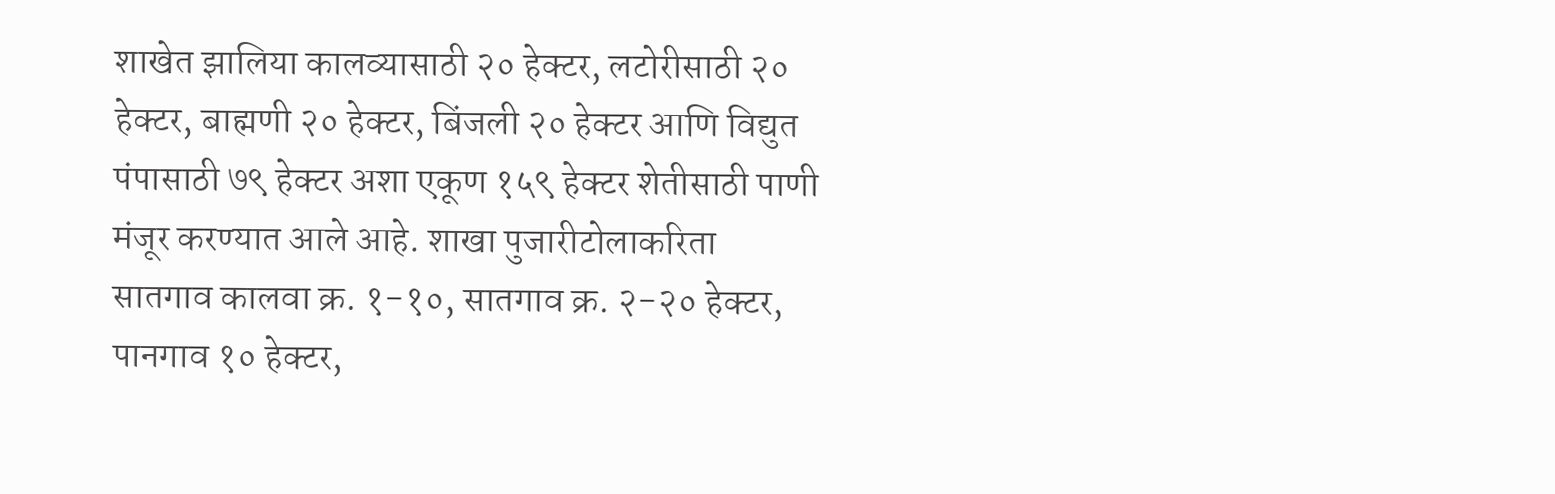शाखेत झालिया कालव्यासाठी २० हेक्टर, लटोरीसाठी २० हेक्टर, बाह्मणी २० हेक्टर, बिंजली २० हेक्टर आणि विद्युत पंपासाठी ७९ हेक्टर अशा एकूण १५९ हेक्टर शेतीसाठी पाणी मंजूर करण्यात आले आहे. शाखा पुजारीटोलाकरिता सातगाव कालवा क्र. १-१०, सातगाव क्र. २-२० हेक्टर, पानगाव १० हेक्टर,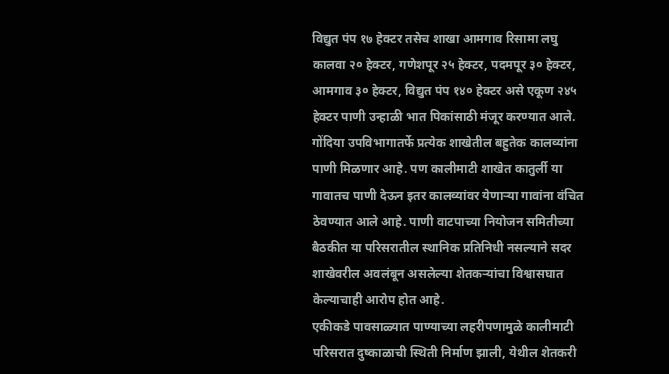विद्युत पंप १७ हेक्टर तसेच शाखा आमगाव रिसामा लघु कालवा २० हेक्टर, गणेशपूर २५ हेक्टर, पदमपूर ३० हेक्टर, आमगाव ३० हेक्टर, विद्युत पंप १४० हेक्टर असे एकूण २४५ हेक्टर पाणी उन्हाळी भात पिकांसाठी मंजूर करण्यात आले.
गोंदिया उपविभागातर्फे प्रत्येक शाखेतील बहुतेक कालव्यांना पाणी मिळणार आहे. पण कालीमाटी शाखेत कातुर्ली या गावातच पाणी देऊन इतर कालव्यांवर येणाऱ्या गावांना वंचित ठेवण्यात आले आहे. पाणी वाटपाच्या नियोजन समितीच्या बैठकीत या परिसरातील स्थानिक प्रतिनिधी नसल्याने सदर शाखेवरील अवलंबून असलेल्या शेतकऱ्यांचा विश्वासघात केल्याचाही आरोप होत आहे.
एकीकडे पावसाळ्यात पाण्याच्या लहरीपणामुळे कालीमाटी परिसरात दुष्काळाची स्थिती निर्माण झाली, येथील शेतकरी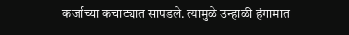कर्जाच्या कचाट्यात सापडले. त्यामुळे उन्हाळी हंगामात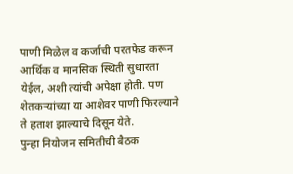पाणी मिळेल व कर्जाची परतफेड करून आर्थिक व मानसिक स्थिती सुधारता येईल, अशी त्यांची अपेक्षा होती. पण शेतकऱ्यांच्या या आशेवर पाणी फिरल्याने ते हताश झाल्याचे दिसून येते.
पुन्हा नियोजन समितीची बैठक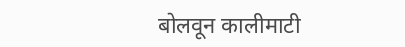बोलवून कालीमाटी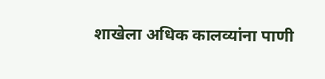शाखेला अधिक कालव्यांना पाणी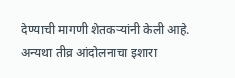देण्याची मागणी शेतकऱ्यांनी केली आहे. अन्यथा तीव्र आंदोलनाचा इशारा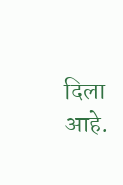दिला आहे.